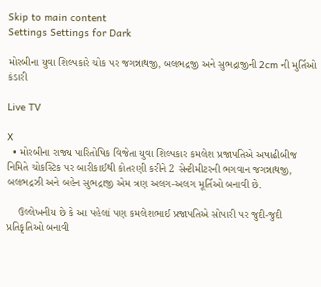Skip to main content
Settings Settings for Dark

મોરબીના યુવા શિલ્પકારે ચોક પર જગન્નાથજી, બલભદ્રજી અને સુભદ્રાજીની 2cm ની મુર્તિઓ કંડારી

Live TV

X
  • મોરબીના રાજ્ય પારિતોષિક વિજેતા યુવા શિલ્પકાર કમલેશ પ્રજાપતિએ અષાઢીબીજ નિમિતે ચોકસ્ટિક પર બારીકાઈથી કોતરણી કરીને 2 સેન્ટીમીટરની ભગવાન જગન્નાથજી, બલભદ્રઝી અને બહેન સુભદ્રાજી એમ ત્રણ અલગ-અલગ મૂર્તિઓ બનાવી છે.

    ઉલ્લેખનીય છે કે આ પહેલાં પણ કમલેશભાઈ પ્રજાપતિએ સોપારી પર જુદી-જુદી પ્રતિકૃતિઓ બનાવી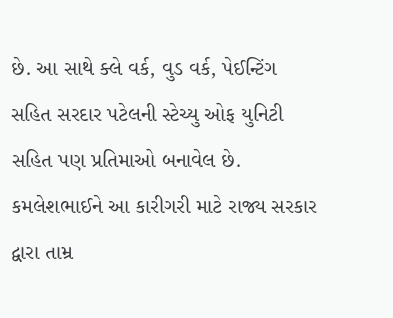છે. આ સાથે ક્લે વર્ક, વુડ વર્ક, પેઈન્ટિંગ સહિત સરદાર પટેલની સ્ટેચ્યુ ઓફ યુનિટી સહિત પણ પ્રતિમાઓ બનાવેલ છે. કમલેશભાઈને આ કારીગરી માટે રાજ્ય સરકાર દ્વારા તામ્ર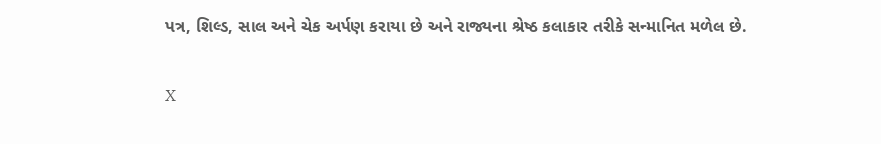પત્ર, શિલ્ડ, સાલ અને ચેક અર્પણ કરાયા છે અને રાજ્યના શ્રેષ્ઠ કલાકાર તરીકે સન્માનિત મળેલ છે.


X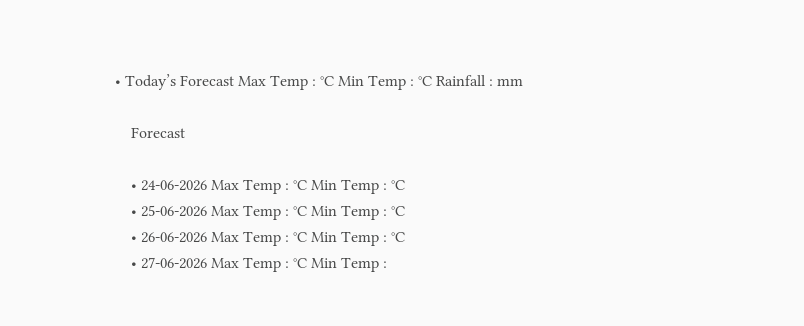• Today’s Forecast Max Temp : °C Min Temp : °C Rainfall : mm

    Forecast

    • 24-06-2026 Max Temp : °C Min Temp : °C
    • 25-06-2026 Max Temp : °C Min Temp : °C
    • 26-06-2026 Max Temp : °C Min Temp : °C
    • 27-06-2026 Max Temp : °C Min Temp :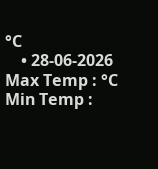°C
    • 28-06-2026 Max Temp : °C Min Temp :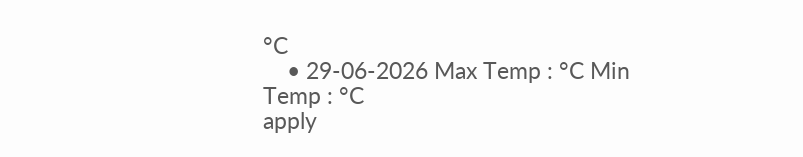°C
    • 29-06-2026 Max Temp : °C Min Temp : °C
apply